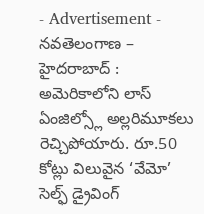- Advertisement -
నవతెలంగాణ – హైదరాబాద్ : అమెరికాలోని లాస్ ఏంజిల్స్లో అల్లరిమూకలు రెచ్చిపోయారు. రూ.50 కోట్లు విలువైన ‘వేమో’ సెల్ఫ్ డ్రైవింగ్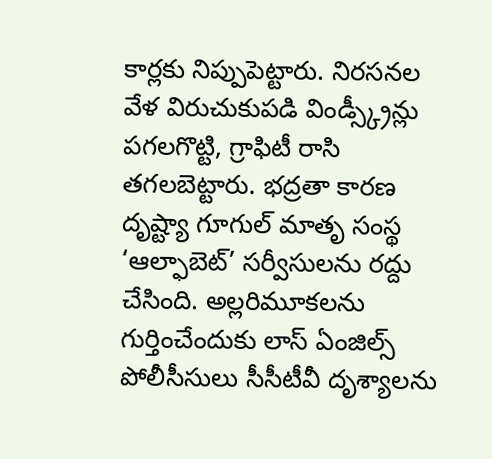కార్లకు నిప్పుపెట్టారు. నిరసనల వేళ విరుచుకుపడి విండ్స్క్రీన్లు పగలగొట్టి, గ్రాఫిటీ రాసి తగలబెట్టారు. భద్రతా కారణ దృష్ట్యా గూగుల్ మాతృ సంస్థ ‘ఆల్ఫాబెట్’ సర్వీసులను రద్దు చేసింది. అల్లరిమూకలను గుర్తించేందుకు లాస్ ఏంజిల్స్ పోలీసీసులు సీసీటీవీ దృశ్యాలను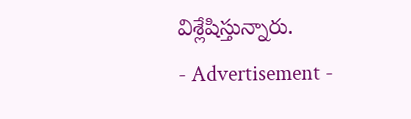విశ్లేషిస్తున్నారు.
- Advertisement -